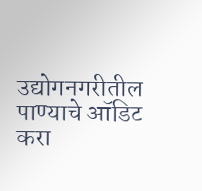उद्योगनगरीतील पाण्याचे ऑडिट करा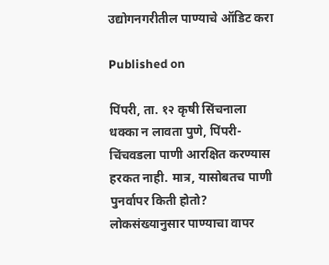उद्योगनगरीतील पाण्याचे ऑडिट करा

Published on

पिंपरी, ता. १२ कृषी सिंचनाला धक्का न लावता पुणे, पिंपरी-चिंचवडला पाणी आरक्षित करण्यास हरकत नाही. मात्र, यासोबतच पाणी पुनर्वापर किती होतो? लोकसंख्यानुसार पाण्याचा वापर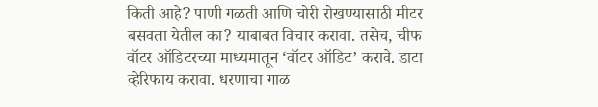किती आहे? पाणी गळती आणि चोरी रोखण्यासाठी मीटर बसवता येतील का? याबाबत विचार करावा. तसेच, चीफ वॉटर ऑडिटरच्या माध्यमातून ‘वॉटर ऑडिट’ करावे. डाटा व्हेरिफाय करावा. धरणाचा गाळ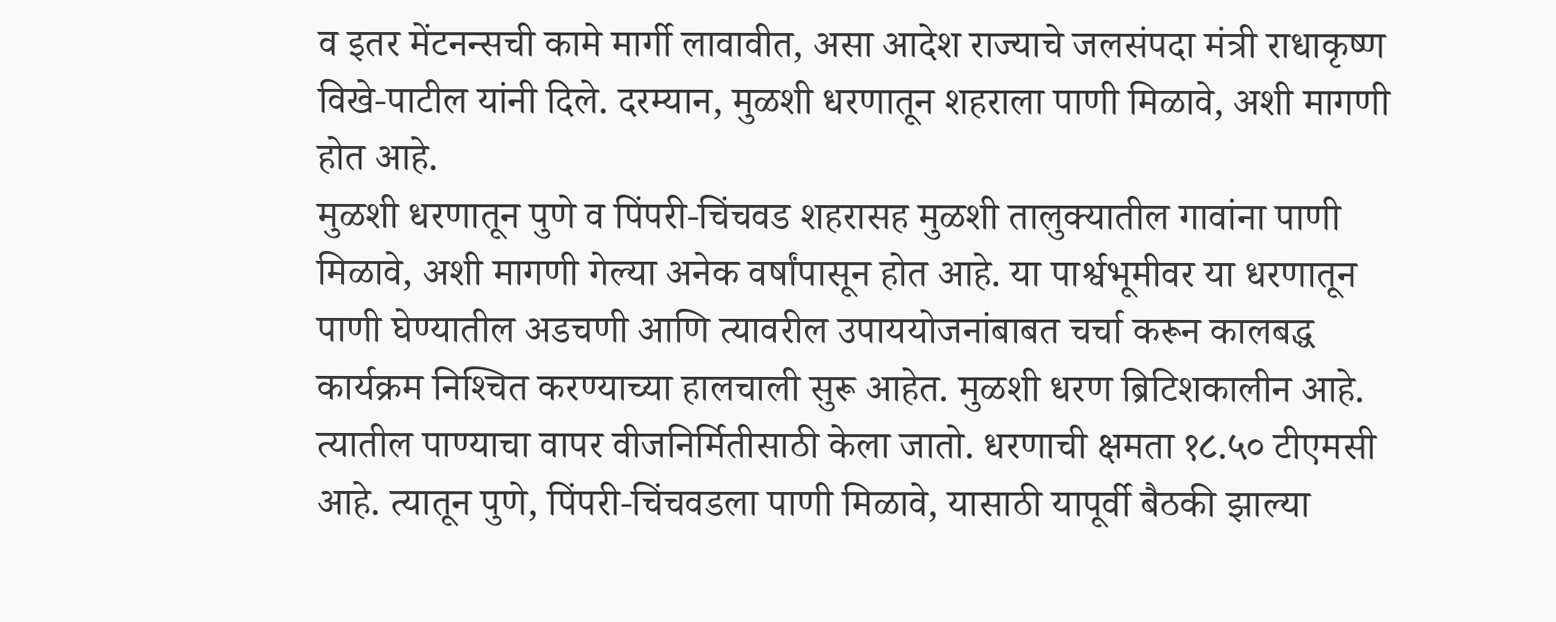व इतर मेंटनन्सची कामे मार्गी लावावीत, असा आदेश राज्याचे जलसंपदा मंत्री राधाकृष्ण विखे-पाटील यांनी दिले. दरम्यान, मुळशी धरणातून शहराला पाणी मिळावे, अशी मागणी होत आहे.
मुळशी धरणातून पुणे व पिंपरी-चिंचवड शहरासह मुळशी तालुक्यातील गावांना पाणी मिळावे, अशी मागणी गेल्या अनेक वर्षांपासून होत आहे. या पार्श्वभूमीवर या धरणातून पाणी घेण्यातील अडचणी आणि त्यावरील उपाययोजनांबाबत चर्चा करून कालबद्ध कार्यक्रम निश्‍चित करण्याच्या हालचाली सुरू आहेत. मुळशी धरण ब्रिटिशकालीन आहे. त्यातील पाण्याचा वापर वीजनिर्मितीसाठी केला जातो. धरणाची क्षमता १८.५० टीएमसी आहे. त्यातून पुणे, पिंपरी-चिंचवडला पाणी मिळावे, यासाठी यापूर्वी बैठकी झाल्या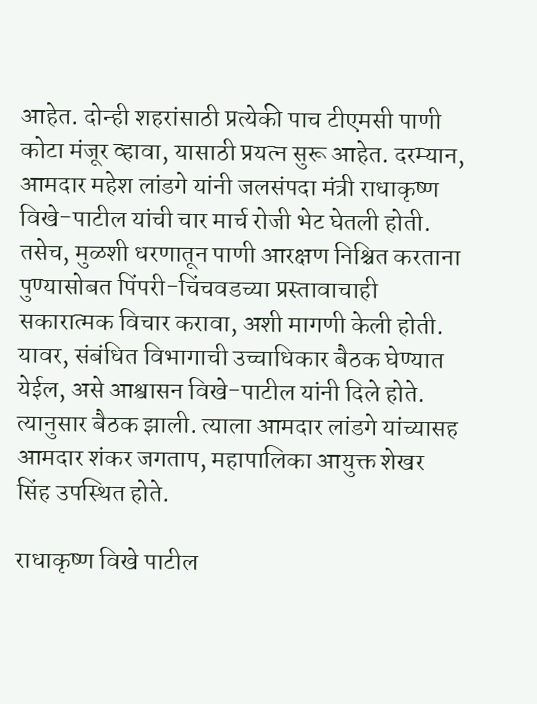आहेत. दोन्ही शहरांसाठी प्रत्येकी पाच टीएमसी पाणी कोटा मंजूर व्हावा, यासाठी प्रयत्न सुरू आहेत. दरम्यान, आमदार महेश लांडगे यांनी जलसंपदा मंत्री राधाकृष्ण विखे-पाटील यांची चार मार्च रोजी भेट घेतली होती. तसेच, मुळशी धरणातून पाणी आरक्षण निश्चित करताना पुण्यासोबत पिंपरी-चिंचवडच्या प्रस्तावाचाही सकारात्मक विचार करावा, अशी मागणी केली होती. यावर, संबंधित विभागाची उच्चाधिकार बैठक घेण्यात येईल, असे आश्वासन विखे-पाटील यांनी दिले होते. त्यानुसार बैठक झाली. त्याला आमदार लांडगे यांच्यासह आमदार शंकर जगताप, महापालिका आयुक्त शेखर सिंह उपस्थित होते.

राधाकृष्ण विखे पाटील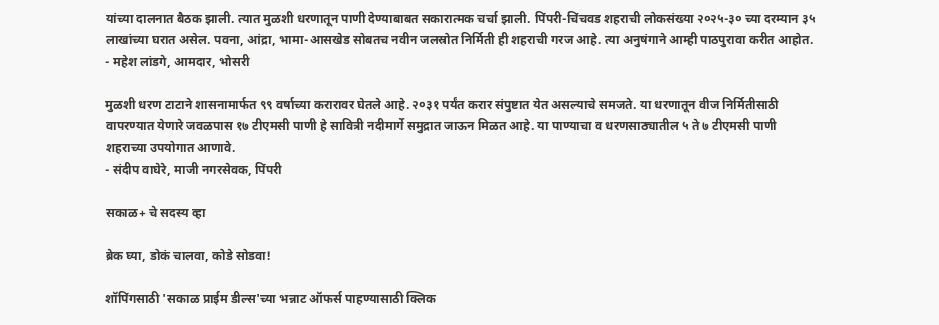यांच्या दालनात बैठक झाली. त्यात मुळशी धरणातून पाणी देण्याबाबत सकारात्मक चर्चा झाली. पिंपरी-चिंचवड शहराची लोकसंख्या २०२५-३० च्या दरम्यान ३५ लाखांच्या घरात असेल. पवना, आंद्रा, भामा-आसखेड सोबतच नवीन जलस्रोत निर्मिती ही शहराची गरज आहे. त्या अनुषंगाने आम्ही पाठपुरावा करीत आहोत.
- महेश लांडगे, आमदार, भोसरी

मुळशी धरण टाटाने शासनामार्फत ९९ वर्षाच्या करारावर घेतले आहे. २०३१ पर्यंत करार संपुष्टात येत असल्याचे समजते. या धरणातून वीज निर्मितीसाठी वापरण्यात येणारे जवळपास १७ टीएमसी पाणी हे सावित्री नदीमार्गे समुद्रात जाऊन मिळत आहे. या पाण्याचा व धरणसाठ्यातील ५ ते ७ टीएमसी पाणी शहराच्या उपयोगात आणावे.
- संदीप वाघेरे, माजी नगरसेवक, पिंपरी

सकाळ+ चे सदस्य व्हा

ब्रेक घ्या, डोकं चालवा, कोडे सोडवा!

शॉपिंगसाठी 'सकाळ प्राईम डील्स'च्या भन्नाट ऑफर्स पाहण्यासाठी क्लिक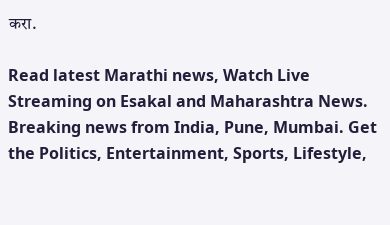करा.

Read latest Marathi news, Watch Live Streaming on Esakal and Maharashtra News. Breaking news from India, Pune, Mumbai. Get the Politics, Entertainment, Sports, Lifestyle,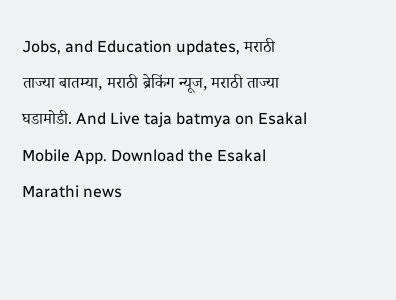Jobs, and Education updates, मराठी ताज्या बातम्या, मराठी ब्रेकिंग न्यूज, मराठी ताज्या घडामोडी. And Live taja batmya on Esakal Mobile App. Download the Esakal Marathi news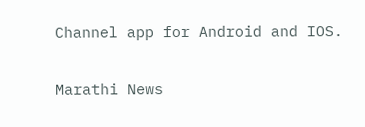Channel app for Android and IOS.

Marathi News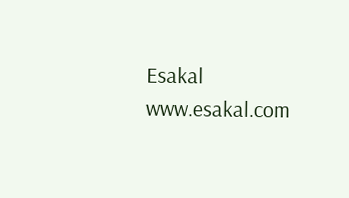Esakal
www.esakal.com